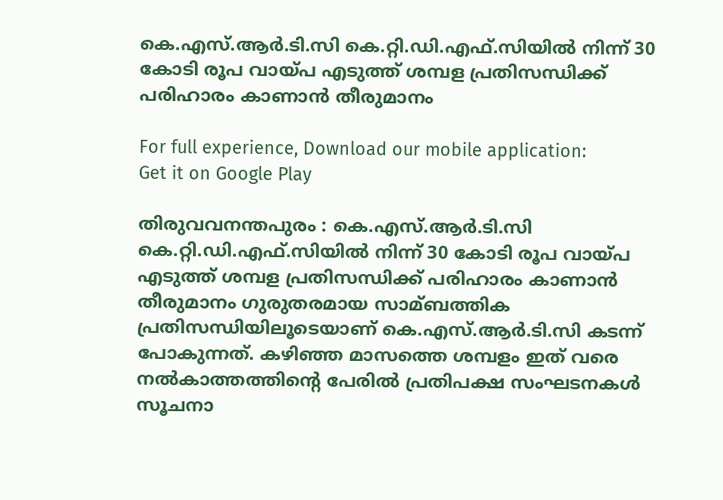കെ.എസ്.ആര്‍.ടി.സി കെ.റ്റി.ഡി.എഫ്.സിയില്‍ നിന്ന് 30 കോടി രൂപ വായ്പ എടുത്ത് ശമ്പള പ്രതിസന്ധിക്ക് പരിഹാരം കാണാന്‍ തീരുമാനം

For full experience, Download our mobile application:
Get it on Google Play

തിരുവവനന്തപുരം : കെ.എസ്.ആര്‍.ടി.സി കെ.റ്റി.ഡി.എഫ്.സിയില്‍ നിന്ന് 30 കോടി രൂപ വായ്പ എടുത്ത് ശമ്പള പ്രതിസന്ധിക്ക് പരിഹാരം കാണാന്‍ തീരുമാനം ഗുരുതരമായ സാമ്ബത്തിക പ്രതിസന്ധിയിലൂടെയാണ് കെ.എസ്.ആര്‍.ടി.സി കടന്ന് പോകുന്നത്. കഴിഞ്ഞ മാസത്തെ ശമ്പളം ഇത് വരെ നല്‍കാത്തത്തിന്റെ പേരില്‍ പ്രതിപക്ഷ സംഘടനകള്‍ സൂചനാ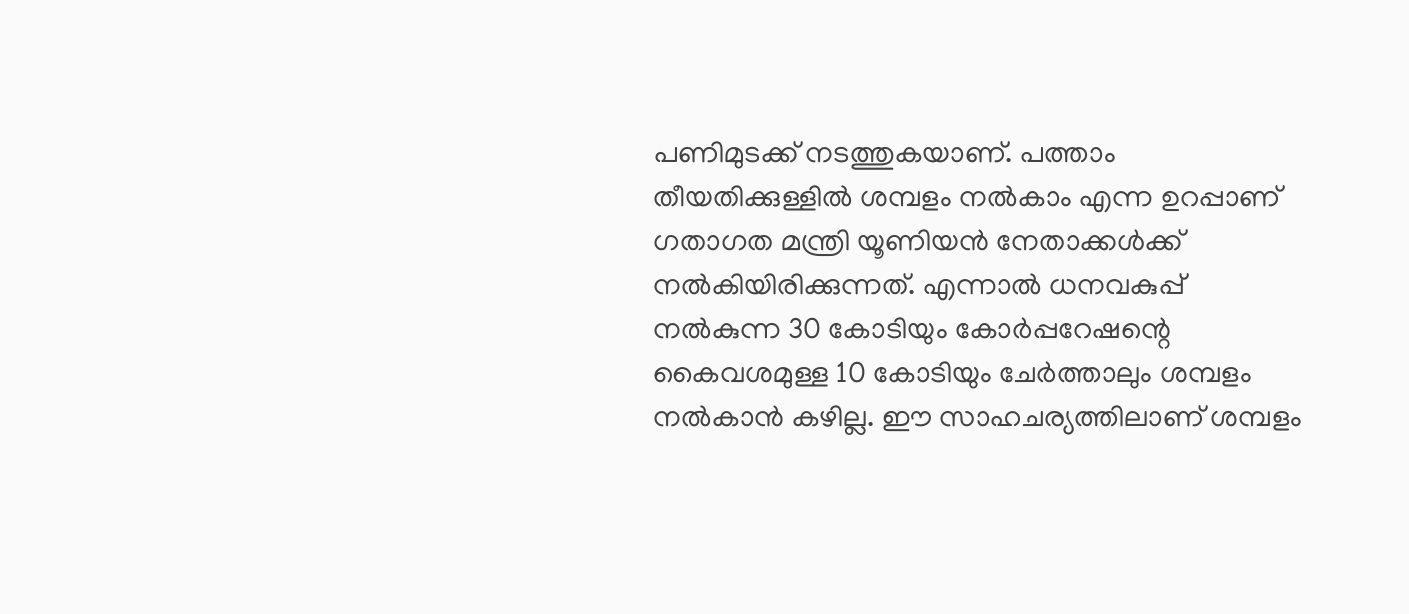പണിമുടക്ക് നടത്തുകയാണ്. പത്താം തീയതിക്കുള്ളില്‍ ശമ്പളം നല്‍കാം എന്ന ഉറപ്പാണ് ഗതാഗത മന്ത്രി യൂണിയന്‍ നേതാക്കള്‍ക്ക് നല്‍കിയിരിക്കുന്നത്. എന്നാല്‍ ധനവകുപ്പ് നല്‍കുന്ന 30 കോടിയും കോര്‍പ്പറേഷന്റെ കൈവശമുള്ള 10 കോടിയും ചേര്‍ത്താലും ശമ്പളം നല്‍കാന്‍ കഴില്ല. ഈ സാഹചര്യത്തിലാണ് ശമ്പളം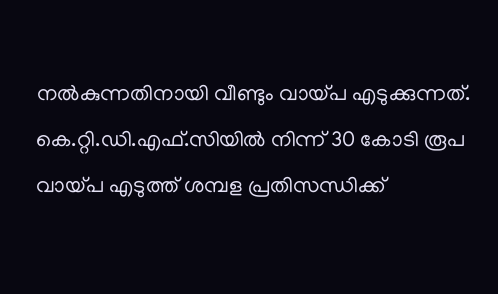നല്‍കുന്നതിനായി വീണ്ടും വായ്പ എടുക്കുന്നത്. കെ.റ്റി.ഡി.എഫ്.സിയില്‍ നിന്ന് 30 കോടി രൂപ വായ്പ എടുത്ത് ശമ്പള പ്രതിസന്ധിക്ക്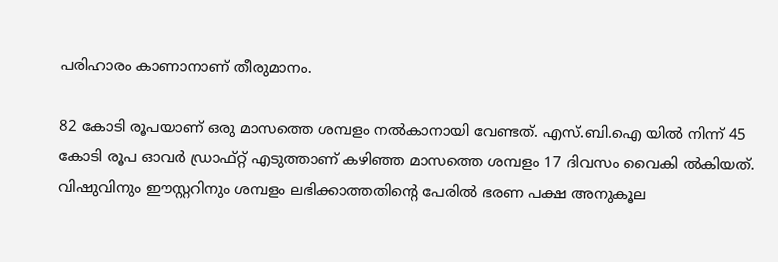പരിഹാരം കാണാനാണ് തീരുമാനം.

82 കോടി രൂപയാണ് ഒരു മാസത്തെ ശമ്പളം നല്‍കാനായി വേണ്ടത്. എസ്.ബി.ഐ യില്‍ നിന്ന് 45 കോടി രൂപ ഓവര്‍ ഡ്രാഫ്റ്റ് എടുത്താണ് കഴിഞ്ഞ മാസത്തെ ശമ്പളം 17 ദിവസം വൈകി ല്‍കിയത്. വിഷുവിനും ഈസ്റ്ററിനും ശമ്പളം ലഭിക്കാത്തതിന്റെ പേരില്‍ ഭരണ പക്ഷ അനുകൂല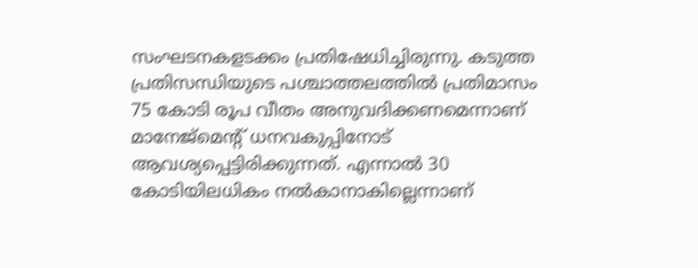സംഘടനകളടക്കം പ്രതിഷേധിച്ചിരുന്നു. കടുത്ത പ്രതിസന്ധിയുടെ പശ്ചാത്തലത്തില്‍ പ്രതിമാസം 75 കോടി രൂപ വീതം അനുവദിക്കണമെന്നാണ് മാനേജ്മെന്റ് ധനവകുപ്പിനോട് ആവശ്യപ്പെട്ടിരിക്കുന്നത്. എന്നാല്‍ 30 കോടിയിലധികം നല്‍കാനാകില്ലെന്നാണ്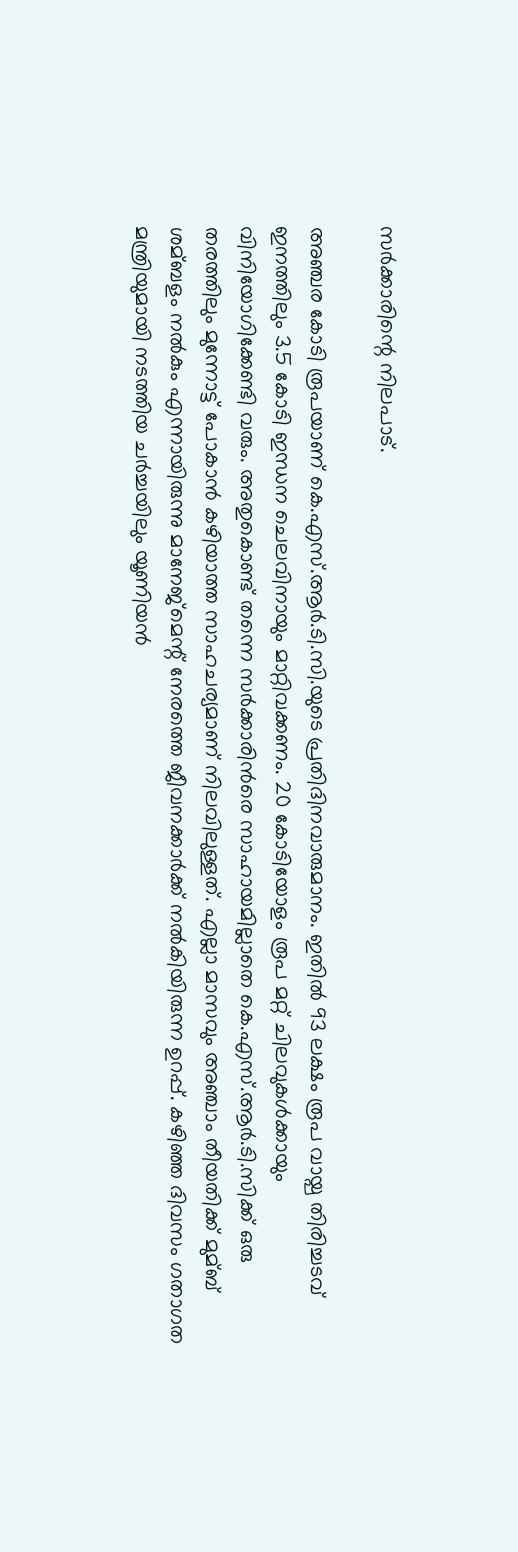സര്‍ക്കാരിന്റെ നിലപാട്.

അഞ്ചര കോടി രൂപയാണ് കെ.എസ്.ആര്‍.ടി.സി.യുടെ പ്രതിദിനവാരുമാനം. ഇതില്‍ 93 ലക്ഷം രൂപ വായ്പ തിരിച്ചടവ് ഇനത്തിലും 3.5 കോടി ഇന്ധന ചെലവിനായും മാറ്റിവക്കണം. 20 കോടിയോളം രൂപ മറ്റ് ചിലവുകള്‍ക്കായും വിനിയോഗിക്കേണ്ടി വരും. അതുകൊണ്ട് തന്നെ സര്‍ക്കാരിന്‍രെ സാഹായമില്ലാതെ കെ.എസ്.ആര്‍.ടി.സിക്ക് ഒരു തരത്തിലും മുന്നോട്ട് പോകാന്‍ കഴിയാത്ത സാഹചര്യമാണ് നിലവിലുള്ളത്. എല്ലാ മാസവും അഞ്ചാം തീയതിക്ക് മുമ്ബ് ശമ്ബളം നല്‍കും എന്നായിരുന്നു മാനേജ്മെന്റ് നേരത്തെ ജീവനക്കാര്‍ക്ക് നല്‍കിയിരുന്ന ഉറപ്പ്. കഴിഞ്ഞ ദിവസം ഗതാഗത മന്ത്രിയുമായി നടത്തിയ ചര്‍ച്ചയിലും യൂണിയന്‍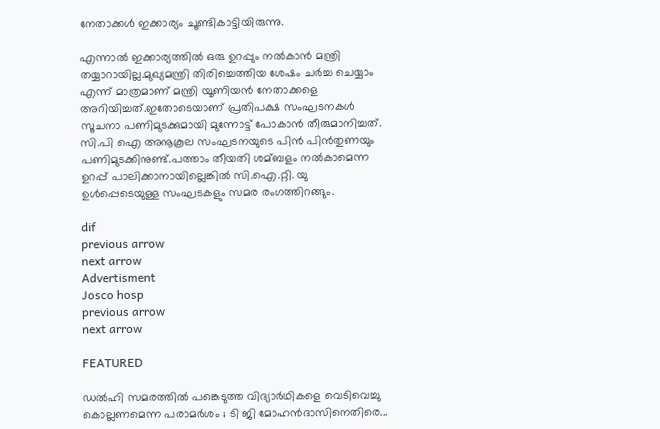നേതാക്കള്‍ ഇക്കാര്യം ചൂണ്ടികാട്ടിയിരുന്നു.

എന്നാല്‍ ഇക്കാര്യത്തില്‍ ഒരു ഉറപ്പും നല്‍കാന്‍ മന്ത്രി തയ്യാറായില്ല.മുഖ്യമന്ത്രി തിരിച്ചെത്തിയ ശേഷം ചര്‍ച്ച ചെയ്യാം എന്ന് മാത്രമാണ് മന്ത്രി യൂണിയന്‍ നേതാക്കളെ അറിയിച്ചത്.ഇതോടെയാണ് പ്രതിപക്ഷ സംഘടനകള്‍‌ സൂചനാ പണിമുടക്കുമായി മുന്നോട്ട് പോകാന്‍ തീരുമാനിച്ചത്. സി.പി ഐ അനൂകൂല സംഘടനയുടെ പിന്‍ പിന്‍തുണയും പണിമുടക്കിനുണ്ട്.പത്താം തീയതി ശമ്ബളം നല്‍കാമെന്ന ഉറപ്പ് പാലിക്കാനായില്ലെങ്കില്‍ സി.ഐ.റ്റി. യു ഉള്‍പ്പെടെയുള്ള സംഘടകളും സമര രംഗത്തിറങ്ങും.

dif
previous arrow
next arrow
Advertisment
Josco hosp
previous arrow
next arrow

FEATURED

ഡൽഹി സമരത്തിൽ പങ്കെടുത്ത വിദ്യാർഥികളെ വെടിവെച്ചു കൊല്ലണമെന്ന പരാമർശം ; ടി ജി മോഹൻദാസിനെതിരെ...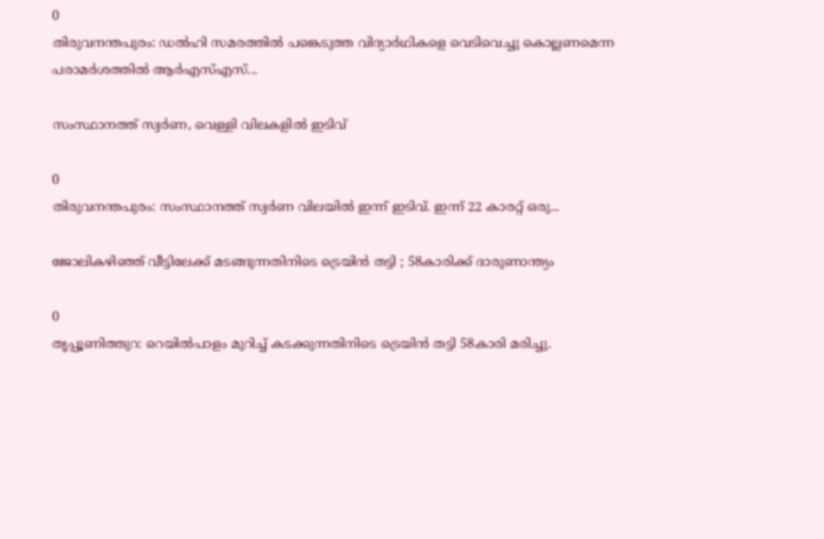0
തിരുവനന്തപുരം: ഡൽഹി സമരത്തിൽ പങ്കെടുത്ത വിദ്യാർഥികളെ വെടിവെച്ചു കൊല്ലണമെന്ന പരാമർശത്തിൽ ആർഎസ്എസ്...

സംസ്ഥാനത്ത് സ്വർണ, വെള്ളി വിലകളിൽ ഇടിവ്

0
തിരുവനന്തപുരം: സംസ്ഥാനത്ത് സ്വർണ വിലയിൽ ഇന്ന് ഇടിവ്. ഇന്ന് 22 കാരറ്റ് ഒരു...

ജോലികഴിഞ്ഞ് വീട്ടിലേക്ക് മടങ്ങുന്നതിനിടെ ട്രെയിൻ തട്ടി ; 58കാരിക്ക് ദാരുണാന്ത്യം

0
തൃപ്പൂണിത്തുറ: റെയിൽപാളം മുറിച്ച് കടക്കുന്നതിനിടെ ട്രെയിൻ തട്ടി 58കാരി മരിച്ചു.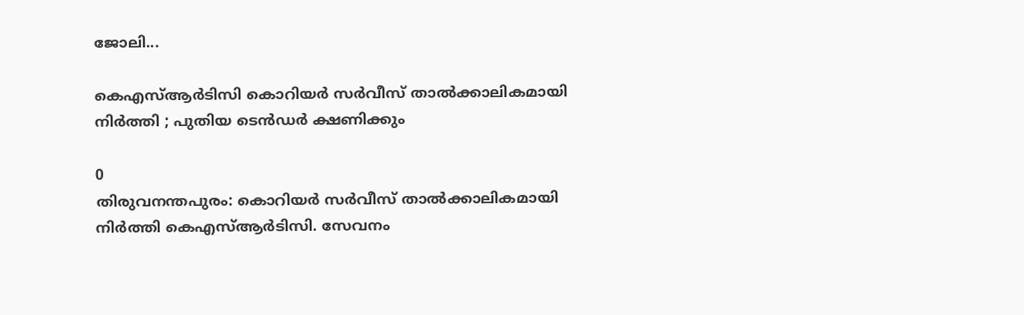ജോലി...

കെഎസ്ആർടിസി കൊറിയർ സർവീസ് താൽക്കാലികമായി നിർത്തി ; പുതിയ ടെൻഡർ ക്ഷണിക്കും

0
തിരുവനന്തപുരം: കൊറിയർ സർവീസ് താൽക്കാലികമായി നിർത്തി കെഎസ്ആർടിസി. സേവനം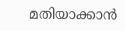മതിയാക്കാൻ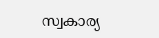സ്വകാര്യ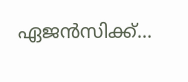ഏജൻസിക്ക്...